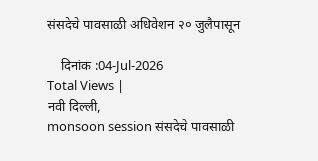संसदेचे पावसाळी अधिवेशन २० जुलैपासून

    दिनांक :04-Jul-2026
Total Views |
नवी दिल्ली,
monsoon session संसदेचे पावसाळी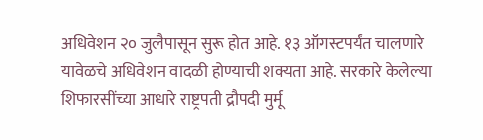अधिवेशन २० जुलैपासून सुरू होत आहे. १३ ऑगस्टपर्यंत चालणारे यावेळचे अधिवेशन वादळी होण्याची शक्यता आहे. सरकारे केलेल्या शिफारसींच्या आधारे राष्ट्रपती द्रौपदी मुर्मू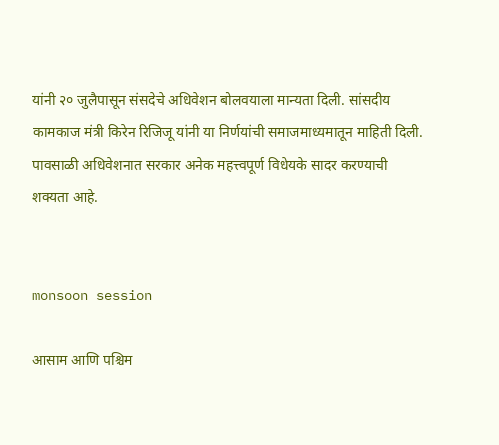यांनी २० जुलैपासून संसदेचे अधिवेशन बोलवयाला मान्यता दिली. सांसदीय कामकाज मंत्री किरेन रिजिजू यांनी या निर्णयांची समाजमाध्यमातून माहिती दिली. पावसाळी अधिवेशनात सरकार अनेक महत्त्वपूर्ण विधेयके सादर करण्याची शक्यता आहे.


monsoon session

आसाम आणि पश्चिम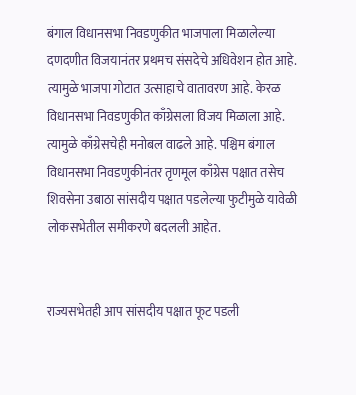बंगाल विधानसभा निवडणुकीत भाजपाला मिळालेल्या दणदणीत विजयानंतर प्रथमच संसदेचे अधिवेशन होत आहे. त्यामुळे भाजपा गोटात उत्साहाचे वातावरण आहे. केरळ विधानसभा निवडणुकीत काँग्रेसला विजय मिळाला आहे. त्यामुळे काँग्रेसचेही मनोबल वाढले आहे. पश्चिम बंगाल विधानसभा निवडणुकीनंतर तृणमूल काँग्रेस पक्षात तसेच शिवसेना उबाठा सांसदीय पक्षात पडलेल्या फुटीमुळे यावेळी लोकसभेतील समीकरणे बदलली आहेत.


राज्यसभेतही आप सांसदीय पक्षात फूट पडली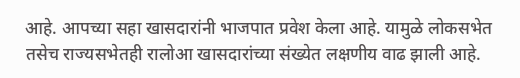आहे. आपच्या सहा खासदारांनी भाजपात प्रवेश केला आहे. यामुळे लोकसभेत तसेच राज्यसभेतही रालोआ खासदारांच्या संख्येत लक्षणीय वाढ झाली आहे.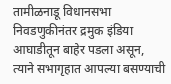तामीळनाडू विधानसभा निवडणुकीनंतर द्रमुक इंडिया आघाडीतून बाहेर पडला असून, त्याने सभागृहात आपल्या बसण्याची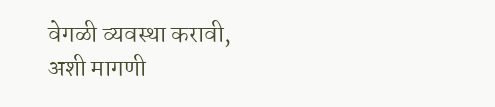वेगळी व्यवस्था करावी, अशी मागणी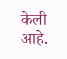केली आहे.